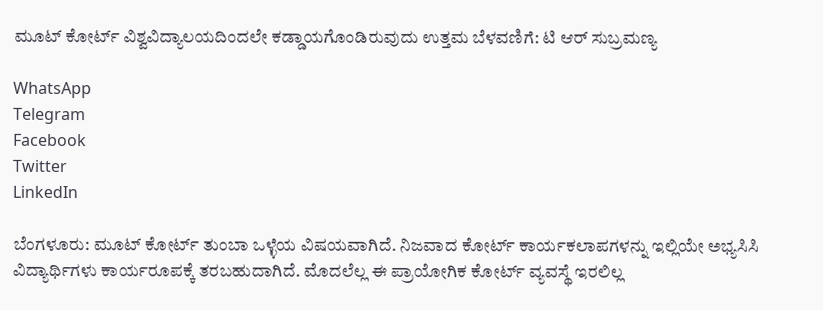ಮೂಟ್ ಕೋರ್ಟ್ ವಿಶ್ವವಿದ್ಯಾಲಯದಿಂದಲೇ ಕಡ್ಡಾಯಗೊಂಡಿರುವುದು ಉತ್ತಮ ಬೆಳವಣಿಗೆ: ಟಿ ಆರ್ ಸುಬ್ರಮಣ್ಯ

WhatsApp
Telegram
Facebook
Twitter
LinkedIn

ಬೆಂಗಳೂರು: ಮೂಟ್ ಕೋರ್ಟ್ ತುಂಬಾ ಒಳ್ಳೆಯ ವಿಷಯವಾಗಿದೆ. ನಿಜವಾದ ಕೋರ್ಟ್ ಕಾರ್ಯಕಲಾಪಗಳನ್ನು ಇಲ್ಲಿಯೇ ಅಭ್ಯಸಿಸಿ ವಿದ್ಯಾರ್ಥಿಗಳು ಕಾರ್ಯರೂಪಕ್ಕೆ ತರಬಹುದಾಗಿದೆ. ಮೊದಲೆಲ್ಲ ಈ ಪ್ರಾಯೋಗಿಕ ಕೋರ್ಟ್ ವ್ಯವಸ್ಥೆ ಇರಲಿಲ್ಲ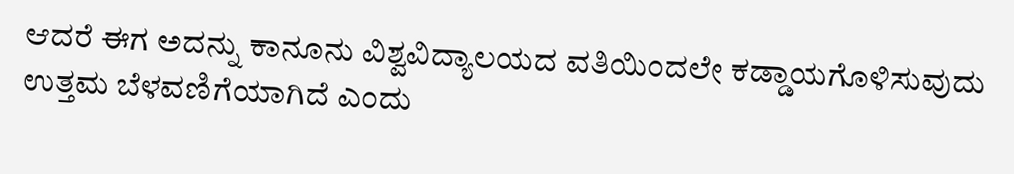ಆದರೆ ಈಗ ಅದನ್ನು ಕಾನೂನು ವಿಶ್ವವಿದ್ಯಾಲಯದ ವತಿಯಿಂದಲೇ ಕಡ್ಡಾಯಗೊಳಿಸುವುದು ಉತ್ತಮ ಬೆಳವಣಿಗೆಯಾಗಿದೆ ಎಂದು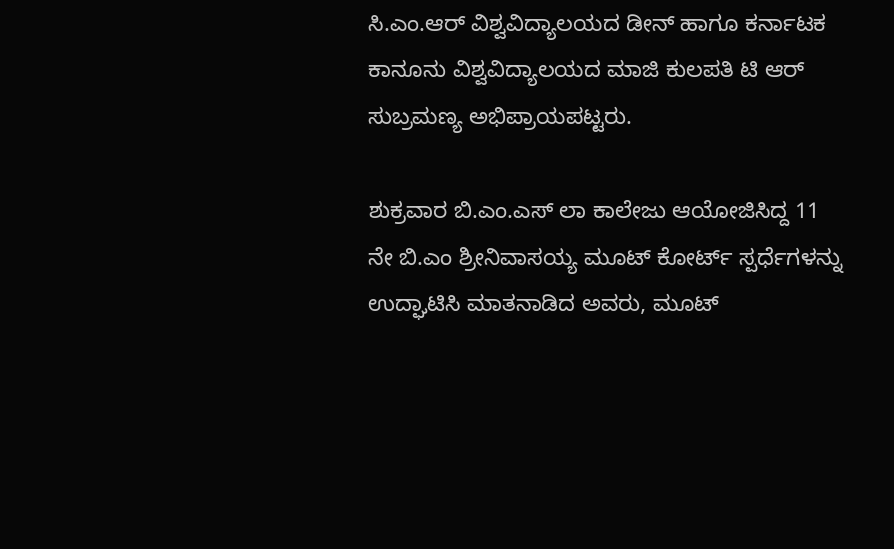ಸಿ.ಎಂ.ಆರ್ ವಿಶ್ವವಿದ್ಯಾಲಯದ ಡೀನ್ ಹಾಗೂ ಕರ್ನಾಟಕ ಕಾನೂನು ವಿಶ್ವವಿದ್ಯಾಲಯದ ಮಾಜಿ ಕುಲಪತಿ ಟಿ ಆರ್ ಸುಬ್ರಮಣ್ಯ ಅಭಿಪ್ರಾಯಪಟ್ಟರು.

ಶುಕ್ರವಾರ ಬಿ.ಎಂ.ಎಸ್ ಲಾ ಕಾಲೇಜು ಆಯೋಜಿಸಿದ್ದ 11 ನೇ ಬಿ.ಎಂ ಶ್ರೀನಿವಾಸಯ್ಯ ಮೂಟ್ ಕೋರ್ಟ್ ಸ್ಪರ್ಧೆಗಳನ್ನು ಉದ್ಘಾಟಿಸಿ ಮಾತನಾಡಿದ ಅವರು, ಮೂಟ್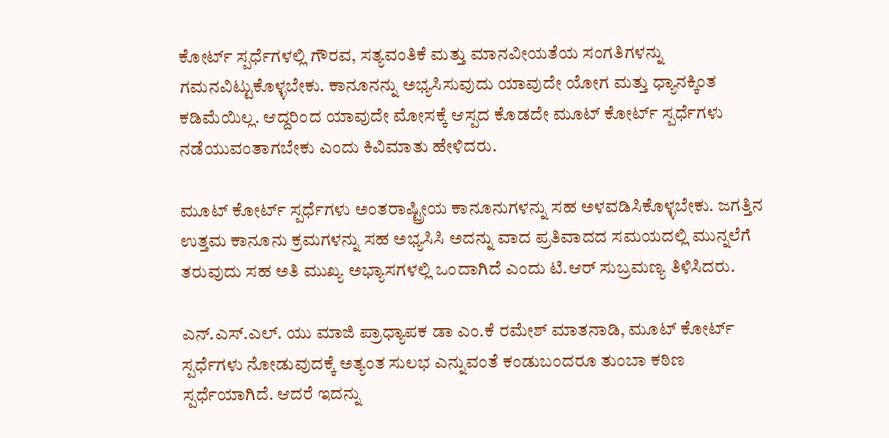ಕೋರ್ಟ್ ಸ್ಪರ್ಧೆಗಳಲ್ಲಿ ಗೌರವ, ಸತ್ಯವಂತಿಕೆ ಮತ್ತು ಮಾನವೀಯತೆಯ ಸಂಗತಿಗಳನ್ನು ಗಮನವಿಟ್ಟುಕೊಳ್ಳಬೇಕು. ಕಾನೂನನ್ನು ಅಭ್ಯಸಿಸುವುದು ಯಾವುದೇ ಯೋಗ ಮತ್ತು ಧ್ಯಾನಕ್ಕಿಂತ ಕಡಿಮೆಯಿಲ್ಲ. ಆದ್ದರಿಂದ ಯಾವುದೇ ಮೋಸಕ್ಕೆ ಆಸ್ಪದ ಕೊಡದೇ ಮೂಟ್ ಕೋರ್ಟ್ ಸ್ಪರ್ಧೆಗಳು ನಡೆಯುವಂತಾಗಬೇಕು ಎಂದು ಕಿವಿಮಾತು ಹೇಳಿದರು.

ಮೂಟ್ ಕೋರ್ಟ್ ಸ್ಪರ್ಧೆಗಳು ಅಂತರಾಷ್ಟ್ರೀಯ ಕಾನೂನುಗಳನ್ನು ಸಹ ಅಳವಡಿಸಿಕೊಳ್ಳಬೇಕು. ಜಗತ್ತಿನ ಉತ್ತಮ ಕಾನೂನು ಕ್ರಮಗಳನ್ನು ಸಹ ಅಭ್ಯಸಿಸಿ ಅದನ್ನು ವಾದ ಪ್ರತಿವಾದದ ಸಮಯದಲ್ಲಿ ಮುನ್ನಲೆಗೆ ತರುವುದು ಸಹ ಅತಿ ಮುಖ್ಯ ಅಭ್ಯಾಸಗಳಲ್ಲಿ ಒಂದಾಗಿದೆ ಎಂದು ಟಿ.ಆರ್ ಸುಬ್ರಮಣ್ಯ ತಿಳಿಸಿದರು.

ಎನ್.ಎಸ್.ಎಲ್. ಯು ಮಾಜಿ ಪ್ರಾಧ್ಯಾಪಕ ಡಾ ಎಂ.ಕೆ ರಮೇಶ್ ಮಾತನಾಡಿ, ಮೂಟ್ ಕೋರ್ಟ್ ಸ್ಪರ್ಧೆಗಳು ನೋಡುವುದಕ್ಕೆ ಅತ್ಯಂತ ಸುಲಭ ಎನ್ನುವಂತೆ ಕಂಡುಬಂದರೂ ತುಂಬಾ ಕಠಿಣ ಸ್ಪರ್ಧೆಯಾಗಿದೆ. ಆದರೆ ಇದನ್ನು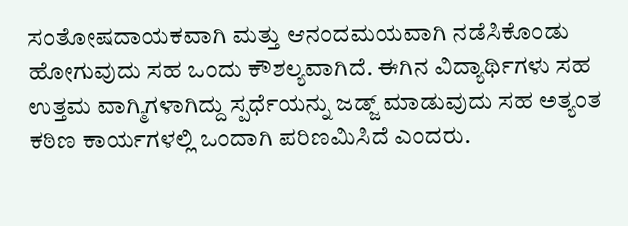ಸಂತೋಷದಾಯಕವಾಗಿ ಮತ್ತು ಆನಂದಮಯವಾಗಿ ನಡೆಸಿಕೊಂಡು ಹೋಗುವುದು ಸಹ ಒಂದು ಕೌಶಲ್ಯವಾಗಿದೆ. ಈಗಿನ ವಿದ್ಯಾರ್ಥಿಗಳು ಸಹ ಉತ್ತಮ ವಾಗ್ಮಿಗಳಾಗಿದ್ದು ಸ್ಪರ್ಧೆಯನ್ನು ಜಡ್ಜ್ ಮಾಡುವುದು ಸಹ ಅತ್ಯಂತ ಕಠಿಣ ಕಾರ್ಯಗಳಲ್ಲಿ ಒಂದಾಗಿ ಪರಿಣಮಿಸಿದೆ ಎಂದರು.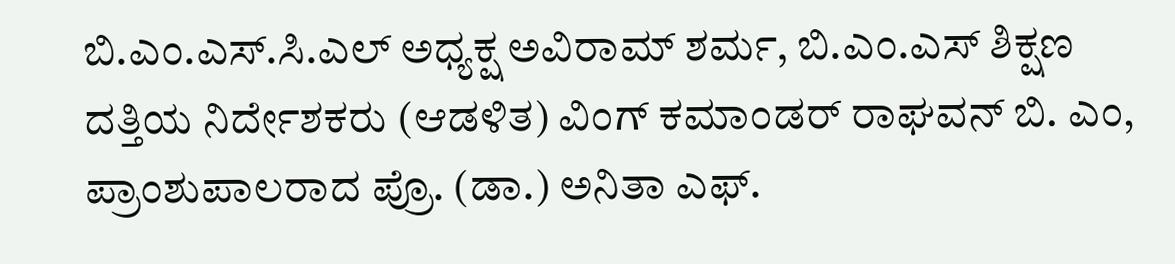ಬಿ.ಎಂ.ಎಸ್.ಸಿ.ಎಲ್ ಅಧ್ಯಕ್ಷ ಅವಿರಾಮ್ ಶರ್ಮ, ಬಿ.ಎಂ.ಎಸ್ ಶಿಕ್ಷಣ ದತ್ತಿಯ ನಿರ್ದೇಶಕರು (ಆಡಳಿತ) ವಿಂಗ್ ಕಮಾಂಡರ್ ರಾಘವನ್ ಬಿ. ಎಂ, ಪ್ರಾಂಶುಪಾಲರಾದ ಪ್ರೊ. (ಡಾ.) ಅನಿತಾ ಎಫ್.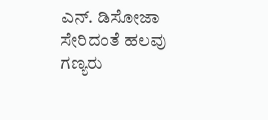ಎನ್. ಡಿಸೋಜಾ ಸೇರಿದಂತೆ ಹಲವು ಗಣ್ಯರು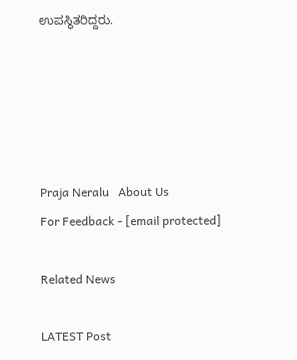ಉಪಸ್ಥಿತರಿದ್ದರು.





Praja Neralu   About Us
For Feedback - [email protected]

Related News

LATEST Post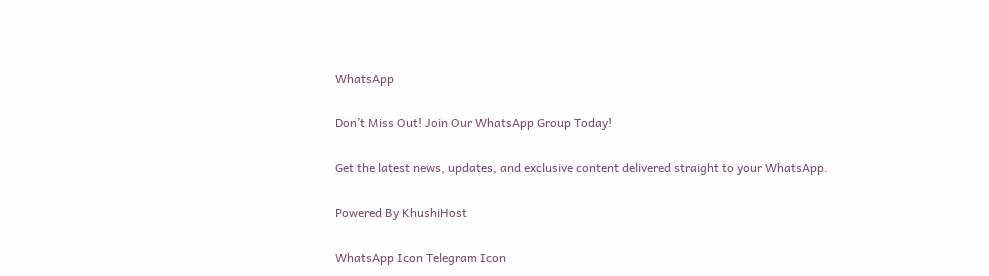WhatsApp

Don’t Miss Out! Join Our WhatsApp Group Today!

Get the latest news, updates, and exclusive content delivered straight to your WhatsApp.

Powered By KhushiHost

WhatsApp Icon Telegram Icon